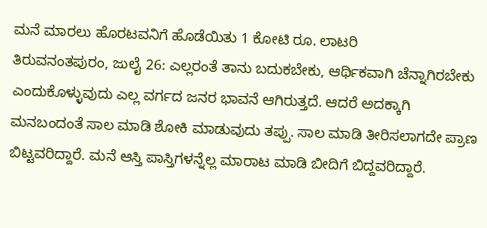ಮನೆ ಮಾರಲು ಹೊರಟವನಿಗೆ ಹೊಡೆಯಿತು 1 ಕೋಟಿ ರೂ. ಲಾಟರಿ
ತಿರುವನಂತಪುರಂ, ಜುಲೈ 26: ಎಲ್ಲರಂತೆ ತಾನು ಬದುಕಬೇಕು, ಆರ್ಥಿಕವಾಗಿ ಚೆನ್ನಾಗಿರಬೇಕು ಎಂದುಕೊಳ್ಳುವುದು ಎಲ್ಲ ವರ್ಗದ ಜನರ ಭಾವನೆ ಆಗಿರುತ್ತದೆ. ಆದರೆ ಅದಕ್ಕಾಗಿ ಮನಬಂದಂತೆ ಸಾಲ ಮಾಡಿ ಶೋಕಿ ಮಾಡುವುದು ತಪ್ಪು. ಸಾಲ ಮಾಡಿ ತೀರಿಸಲಾಗದೇ ಪ್ರಾಣ ಬಿಟ್ಟವರಿದ್ದಾರೆ. ಮನೆ ಆಸ್ತಿ ಪಾಸ್ತಿಗಳನ್ನೆಲ್ಲ ಮಾರಾಟ ಮಾಡಿ ಬೀದಿಗೆ ಬಿದ್ದವರಿದ್ದಾರೆ.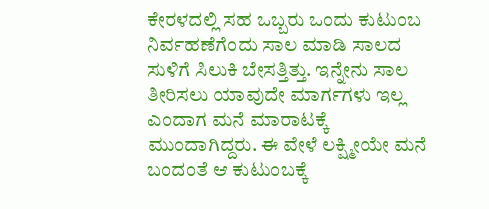ಕೇರಳದಲ್ಲಿ ಸಹ ಒಬ್ಬರು ಒಂದು ಕುಟುಂಬ ನಿರ್ವಹಣೆಗೆಂದು ಸಾಲ ಮಾಡಿ ಸಾಲದ ಸುಳಿಗೆ ಸಿಲುಕಿ ಬೇಸತ್ತಿತ್ತು. ಇನ್ನೇನು ಸಾಲ ತೀರಿಸಲು ಯಾವುದೇ ಮಾರ್ಗಗಳು ಇಲ್ಲ ಎಂದಾಗ ಮನೆ ಮಾರಾಟಕ್ಕೆ ಮುಂದಾಗಿದ್ದರು. ಈ ವೇಳೆ ಲಕ್ಷ್ಮೀಯೇ ಮನೆ ಬಂದಂತೆ ಆ ಕುಟುಂಬಕ್ಕೆ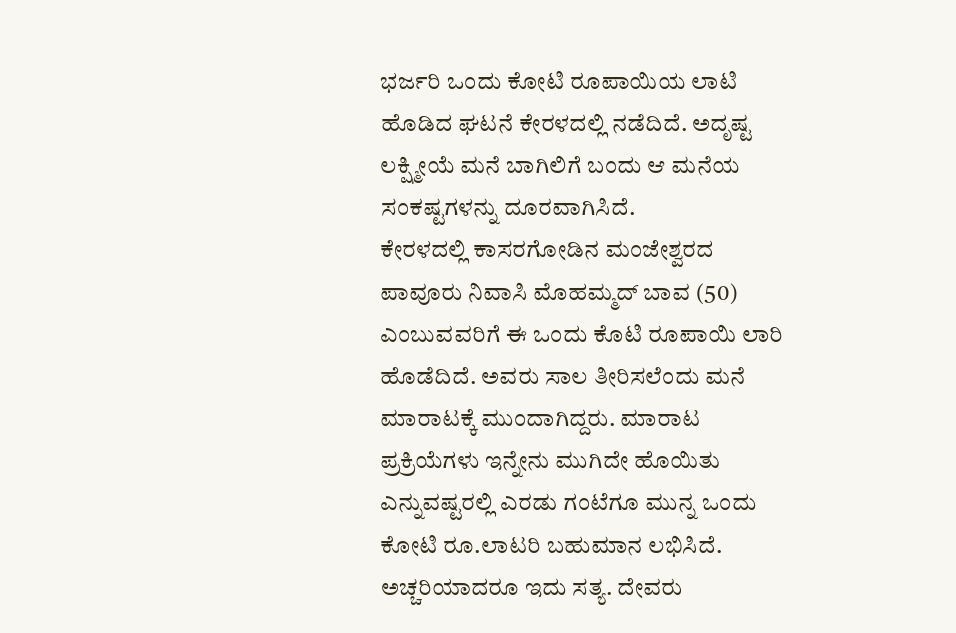ಭರ್ಜರಿ ಒಂದು ಕೋಟಿ ರೂಪಾಯಿಯ ಲಾಟಿ ಹೊಡಿದ ಘಟನೆ ಕೇರಳದಲ್ಲಿ ನಡೆದಿದೆ. ಅದೃಷ್ಟ ಲಕ್ಷ್ಮೀಯೆ ಮನೆ ಬಾಗಿಲಿಗೆ ಬಂದು ಆ ಮನೆಯ ಸಂಕಷ್ಟಗಳನ್ನು ದೂರವಾಗಿಸಿದೆ.
ಕೇರಳದಲ್ಲಿ ಕಾಸರಗೋಡಿನ ಮಂಜೇಶ್ವರದ ಪಾವೂರು ನಿವಾಸಿ ಮೊಹಮ್ಮದ್ ಬಾವ (50) ಎಂಬುವವರಿಗೆ ಈ ಒಂದು ಕೊಟಿ ರೂಪಾಯಿ ಲಾರಿ ಹೊಡೆದಿದೆ. ಅವರು ಸಾಲ ತೀರಿಸಲೆಂದು ಮನೆ ಮಾರಾಟಕ್ಕೆ ಮುಂದಾಗಿದ್ದರು. ಮಾರಾಟ ಪ್ರಕ್ರಿಯೆಗಳು ಇನ್ನೇನು ಮುಗಿದೇ ಹೊಯಿತು ಎನ್ನುವಷ್ಟರಲ್ಲಿ ಎರಡು ಗಂಟೆಗೂ ಮುನ್ನ ಒಂದು ಕೋಟಿ ರೂ.ಲಾಟರಿ ಬಹುಮಾನ ಲಭಿಸಿದೆ. ಅಚ್ಚರಿಯಾದರೂ ಇದು ಸತ್ಯ. ದೇವರು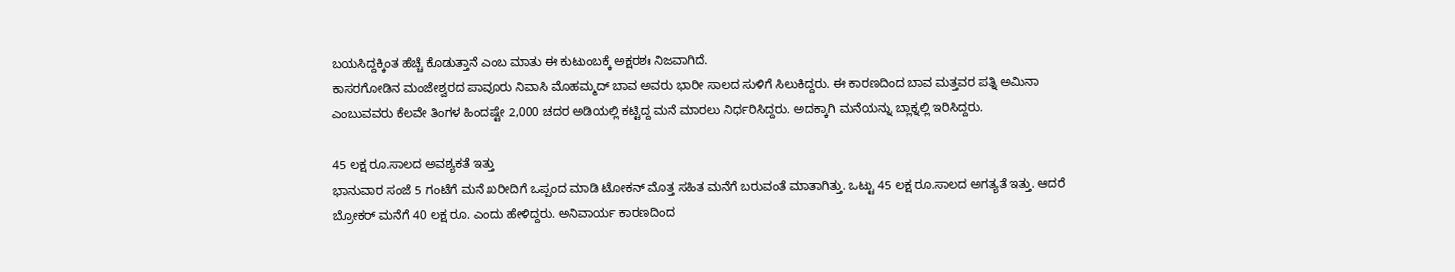ಬಯಸಿದ್ದಕ್ಕಿಂತ ಹೆಚ್ಚೆ ಕೊಡುತ್ತಾನೆ ಎಂಬ ಮಾತು ಈ ಕುಟುಂಬಕ್ಕೆ ಅಕ್ಷರಶಃ ನಿಜವಾಗಿದೆ.
ಕಾಸರಗೋಡಿನ ಮಂಜೇಶ್ವರದ ಪಾವೂರು ನಿವಾಸಿ ಮೊಹಮ್ಮದ್ ಬಾವ ಅವರು ಭಾರೀ ಸಾಲದ ಸುಳಿಗೆ ಸಿಲುಕಿದ್ದರು. ಈ ಕಾರಣದಿಂದ ಬಾವ ಮತ್ತವರ ಪತ್ನಿ ಅಮಿನಾ ಎಂಬುವವರು ಕೆಲವೇ ತಿಂಗಳ ಹಿಂದಷ್ಟೇ 2,000 ಚದರ ಅಡಿಯಲ್ಲಿ ಕಟ್ಟಿದ್ದ ಮನೆ ಮಾರಲು ನಿರ್ಧರಿಸಿದ್ದರು. ಅದಕ್ಕಾಗಿ ಮನೆಯನ್ನು ಬ್ಲಾಕ್ನಲ್ಲಿ ಇರಿಸಿದ್ದರು.

45 ಲಕ್ಷ ರೂ.ಸಾಲದ ಅವಶ್ಯಕತೆ ಇತ್ತು
ಭಾನುವಾರ ಸಂಜೆ 5 ಗಂಟೆಗೆ ಮನೆ ಖರೀದಿಗೆ ಒಪ್ಪಂದ ಮಾಡಿ ಟೋಕನ್ ಮೊತ್ತ ಸಹಿತ ಮನೆಗೆ ಬರುವಂತೆ ಮಾತಾಗಿತ್ತು. ಒಟ್ಟು 45 ಲಕ್ಷ ರೂ.ಸಾಲದ ಅಗತ್ಯತೆ ಇತ್ತು. ಆದರೆ ಬ್ರೋಕರ್ ಮನೆಗೆ 40 ಲಕ್ಷ ರೂ. ಎಂದು ಹೇಳಿದ್ದರು. ಅನಿವಾರ್ಯ ಕಾರಣದಿಂದ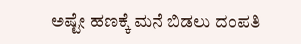ಅಷ್ಟೇ ಹಣಕ್ಕೆ ಮನೆ ಬಿಡಲು ದಂಪತಿ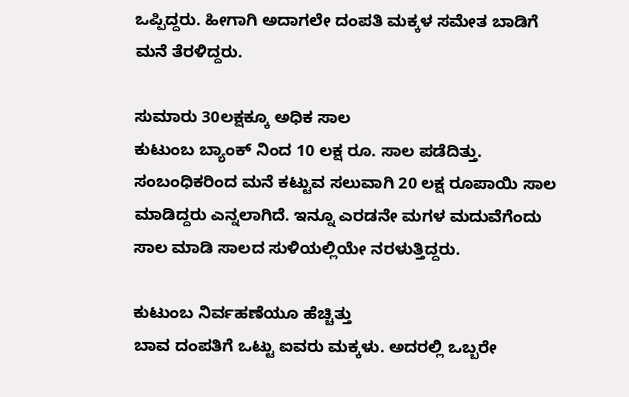ಒಪ್ಪಿದ್ದರು. ಹೀಗಾಗಿ ಅದಾಗಲೇ ದಂಪತಿ ಮಕ್ಕಳ ಸಮೇತ ಬಾಡಿಗೆ ಮನೆ ತೆರಳಿದ್ದರು.

ಸುಮಾರು 30ಲಕ್ಷಕ್ಕೂ ಅಧಿಕ ಸಾಲ
ಕುಟುಂಬ ಬ್ಯಾಂಕ್ ನಿಂದ 10 ಲಕ್ಷ ರೂ. ಸಾಲ ಪಡೆದಿತ್ತು. ಸಂಬಂಧಿಕರಿಂದ ಮನೆ ಕಟ್ಟುವ ಸಲುವಾಗಿ 20 ಲಕ್ಷ ರೂಪಾಯಿ ಸಾಲ ಮಾಡಿದ್ದರು ಎನ್ನಲಾಗಿದೆ. ಇನ್ನೂ ಎರಡನೇ ಮಗಳ ಮದುವೆಗೆಂದು ಸಾಲ ಮಾಡಿ ಸಾಲದ ಸುಳಿಯಲ್ಲಿಯೇ ನರಳುತ್ತಿದ್ದರು.

ಕುಟುಂಬ ನಿರ್ವಹಣೆಯೂ ಹೆಚ್ಚಿತ್ತು
ಬಾವ ದಂಪತಿಗೆ ಒಟ್ಟು ಐವರು ಮಕ್ಕಳು. ಅದರಲ್ಲಿ ಒಬ್ಬರೇ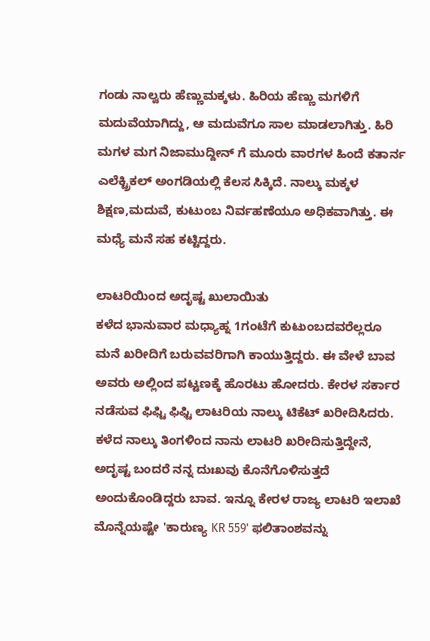ಗಂಡು ನಾಲ್ವರು ಹೆಣ್ಣುಮಕ್ಕಳು. ಹಿರಿಯ ಹೆಣ್ಣು ಮಗಳಿಗೆ ಮದುವೆಯಾಗಿದ್ದು, ಆ ಮದುವೆಗೂ ಸಾಲ ಮಾಡಲಾಗಿತ್ತು. ಹಿರಿ ಮಗಳ ಮಗ ನಿಜಾಮುದ್ದೀನ್ ಗೆ ಮೂರು ವಾರಗಳ ಹಿಂದೆ ಕತಾರ್ನ ಎಲೆಕ್ಟ್ರಿಕಲ್ ಅಂಗಡಿಯಲ್ಲಿ ಕೆಲಸ ಸಿಕ್ಕಿದೆ. ನಾಲ್ಕು ಮಕ್ಕಳ ಶಿಕ್ಷಣ,ಮದುವೆ, ಕುಟುಂಬ ನಿರ್ವಹಣೆಯೂ ಅಧಿಕವಾಗಿತ್ತು. ಈ ಮಧ್ಯೆ ಮನೆ ಸಹ ಕಟ್ಟಿದ್ದರು.

ಲಾಟರಿಯಿಂದ ಅದೃಷ್ಟ ಖುಲಾಯಿತು
ಕಳೆದ ಭಾನುವಾರ ಮಧ್ಯಾಹ್ನ 1ಗಂಟೆಗೆ ಕುಟುಂಬದವರೆಲ್ಲರೂ ಮನೆ ಖರೀದಿಗೆ ಬರುವವರಿಗಾಗಿ ಕಾಯುತ್ತಿದ್ದರು. ಈ ವೇಳೆ ಬಾವ ಅವರು ಅಲ್ಲಿಂದ ಪಟ್ಟಣಕ್ಕೆ ಹೊರಟು ಹೋದರು. ಕೇರಳ ಸರ್ಕಾರ ನಡೆಸುವ ಫಿಫ್ಟಿ ಫಿಫ್ಟಿ ಲಾಟರಿಯ ನಾಲ್ಕು ಟಿಕೆಟ್ ಖರೀದಿಸಿದರು. ಕಳೆದ ನಾಲ್ಕು ತಿಂಗಳಿಂದ ನಾನು ಲಾಟರಿ ಖರೀದಿಸುತ್ತಿದ್ದೇನೆ, ಅದೃಷ್ಟ ಬಂದರೆ ನನ್ನ ದುಃಖವು ಕೊನೆಗೊಳಿಸುತ್ತದೆ ಅಂದುಕೊಂಡಿದ್ದರು ಬಾವ. ಇನ್ನೂ ಕೇರಳ ರಾಜ್ಯ ಲಾಟರಿ ಇಲಾಖೆ ಮೊನ್ನೆಯಷ್ಟೇ 'ಕಾರುಣ್ಯ KR 559' ಫಲಿತಾಂಶವನ್ನು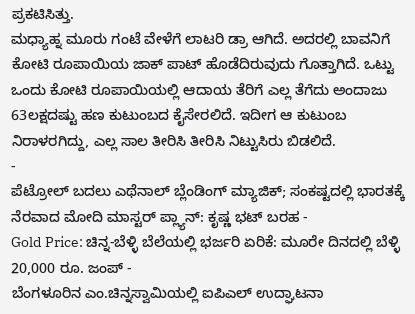ಪ್ರಕಟಿಸಿತ್ತು.
ಮಧ್ಯಾಹ್ನ ಮೂರು ಗಂಟೆ ವೇಳೆಗೆ ಲಾಟರಿ ಡ್ರಾ ಆಗಿದೆ. ಅದರಲ್ಲಿ ಬಾವನಿಗೆ ಕೋಟಿ ರೂಪಾಯಿಯ ಜಾಕ್ ಪಾಟ್ ಹೊಡೆದಿರುವುದು ಗೊತ್ತಾಗಿದೆ. ಒಟ್ಟು ಒಂದು ಕೋಟಿ ರೂಪಾಯಿಯಲ್ಲಿ ಆದಾಯ ತೆರಿಗೆ ಎಲ್ಲ ತೆಗೆದು ಅಂದಾಜು 63ಲಕ್ಷದಷ್ಟು ಹಣ ಕುಟುಂಬದ ಕೈಸೇರಲಿದೆ. ಇದೀಗ ಆ ಕುಟುಂಬ ನಿರಾಳರಗಿದ್ದು, ಎಲ್ಲ ಸಾಲ ತೀರಿಸಿ ತೀರಿಸಿ ನಿಟ್ಟುಸಿರು ಬಿಡಲಿದೆ.
-
ಪೆಟ್ರೋಲ್ ಬದಲು ಎಥೆನಾಲ್ ಬ್ಲೆಂಡಿಂಗ್ ಮ್ಯಾಜಿಕ್; ಸಂಕಷ್ಟದಲ್ಲಿ ಭಾರತಕ್ಕೆ ನೆರವಾದ ಮೋದಿ ಮಾಸ್ಟರ್ ಪ್ಲ್ಯಾನ್: ಕೃಷ್ಣ ಭಟ್ ಬರಹ -
Gold Price: ಚಿನ್ನ-ಬೆಳ್ಳಿ ಬೆಲೆಯಲ್ಲಿ ಭರ್ಜರಿ ಏರಿಕೆ: ಮೂರೇ ದಿನದಲ್ಲಿ ಬೆಳ್ಳಿ 20,000 ರೂ. ಜಂಪ್ -
ಬೆಂಗಳೂರಿನ ಎಂ.ಚಿನ್ನಸ್ವಾಮಿಯಲ್ಲಿ ಐಪಿಎಲ್ ಉದ್ಘಾಟನಾ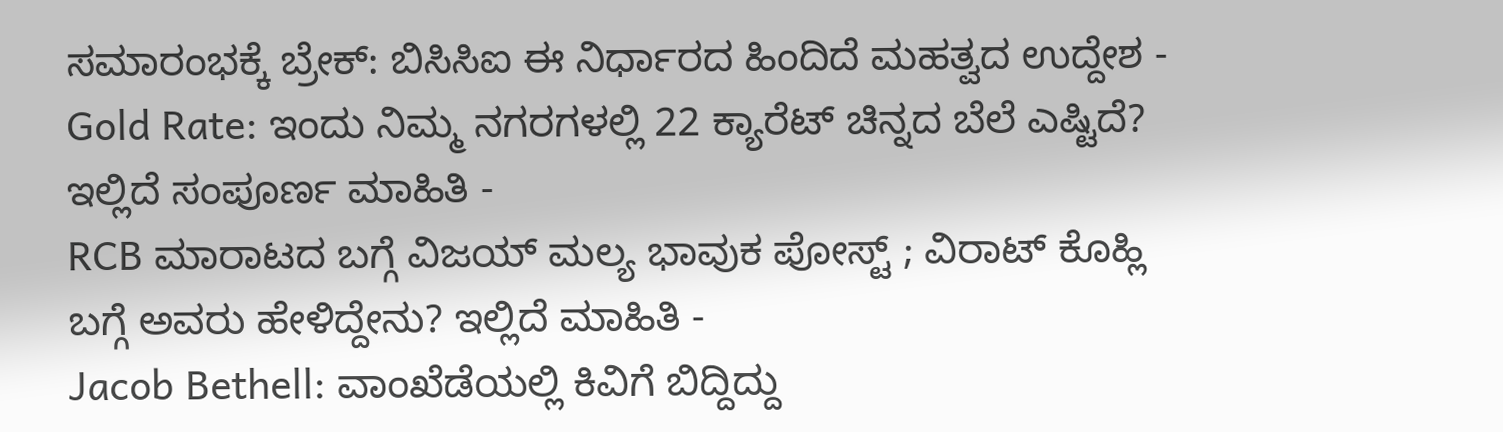ಸಮಾರಂಭಕ್ಕೆ ಬ್ರೇಕ್: ಬಿಸಿಸಿಐ ಈ ನಿರ್ಧಾರದ ಹಿಂದಿದೆ ಮಹತ್ವದ ಉದ್ದೇಶ -
Gold Rate: ಇಂದು ನಿಮ್ಮ ನಗರಗಳಲ್ಲಿ 22 ಕ್ಯಾರೆಟ್ ಚಿನ್ನದ ಬೆಲೆ ಎಷ್ಟಿದೆ? ಇಲ್ಲಿದೆ ಸಂಪೂರ್ಣ ಮಾಹಿತಿ -
RCB ಮಾರಾಟದ ಬಗ್ಗೆ ವಿಜಯ್ ಮಲ್ಯ ಭಾವುಕ ಪೋಸ್ಟ್ ; ವಿರಾಟ್ ಕೊಹ್ಲಿ ಬಗ್ಗೆ ಅವರು ಹೇಳಿದ್ದೇನು? ಇಲ್ಲಿದೆ ಮಾಹಿತಿ -
Jacob Bethell: ವಾಂಖೆಡೆಯಲ್ಲಿ ಕಿವಿಗೆ ಬಿದ್ದಿದ್ದು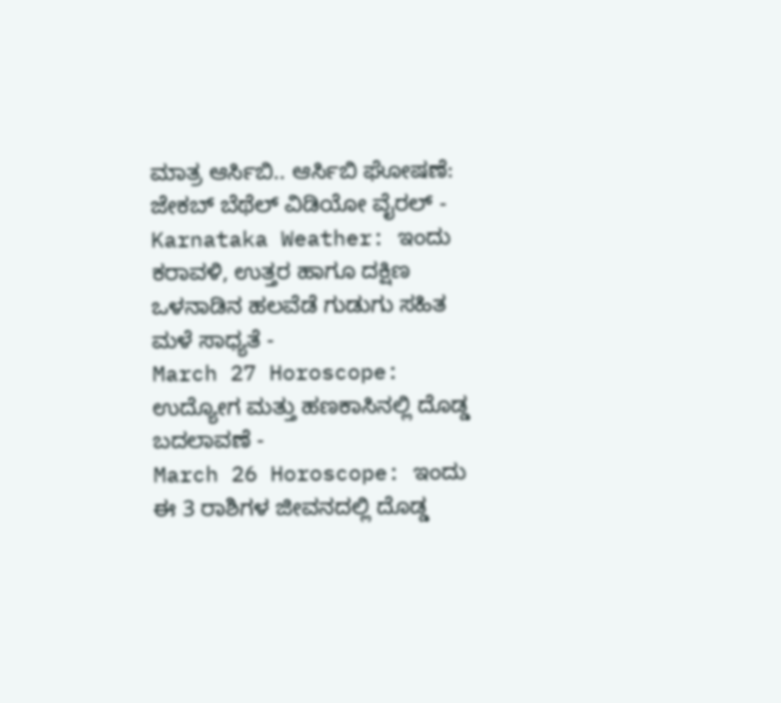ಮಾತ್ರ ಆರ್ಸಿಬಿ.. ಆರ್ಸಿಬಿ ಘೋಷಣೆ: ಜೇಕಬ್ ಬೆಥೆಲ್ ವಿಡಿಯೋ ವೈರಲ್ -
Karnataka Weather: ಇಂದು ಕರಾವಳಿ, ಉತ್ತರ ಹಾಗೂ ದಕ್ಷಿಣ ಒಳನಾಡಿನ ಹಲವೆಡೆ ಗುಡುಗು ಸಹಿತ ಮಳೆ ಸಾಧ್ಯತೆ -
March 27 Horoscope: ಉದ್ಯೋಗ ಮತ್ತು ಹಣಕಾಸಿನಲ್ಲಿ ದೊಡ್ಡ ಬದಲಾವಣೆ -
March 26 Horoscope: ಇಂದು ಈ 3 ರಾಶಿಗಳ ಜೀವನದಲ್ಲಿ ದೊಡ್ಡ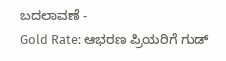ಬದಲಾವಣೆ -
Gold Rate: ಆಭರಣ ಪ್ರಿಯರಿಗೆ ಗುಡ್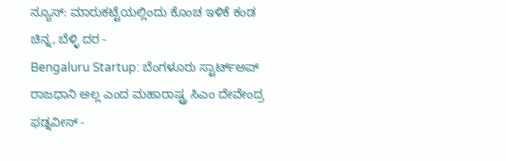ನ್ಯೂಸ್: ಮಾರುಕಟ್ಟೆಯಲ್ಲಿಂದು ಕೊಂಚ ಇಳಿಕೆ ಕಂಡ ಚಿನ್ನ, ಬೆಳ್ಳಿ ದರ -
Bengaluru Startup: ಬೆಂಗಳೂರು ಸ್ಟಾರ್ಟ್ಅಪ್ ರಾಜಧಾನಿ ಅಲ್ಲ ಎಂದ ಮಹಾರಾಷ್ಟ್ರ ಸಿಎಂ ದೇವೇಂದ್ರ ಫಡ್ನವೀಸ್ -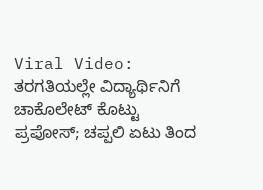Viral Video: ತರಗತಿಯಲ್ಲೇ ವಿದ್ಯಾರ್ಥಿನಿಗೆ ಚಾಕೊಲೇಟ್ ಕೊಟ್ಟು ಪ್ರಪೋಸ್; ಚಪ್ಪಲಿ ಏಟು ತಿಂದ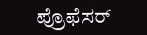ಪ್ರೊಫೆಸರ್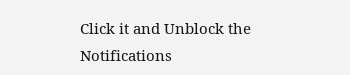Click it and Unblock the Notifications